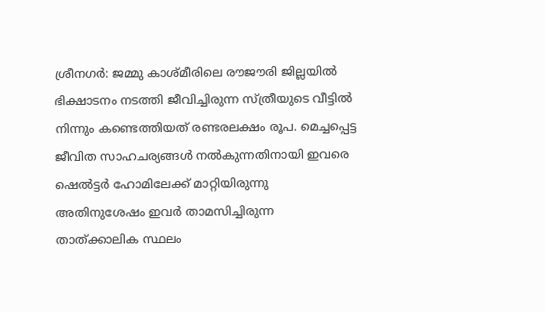ശ്രീനഗര്‍: ജമ്മു കാശ്മീരിലെ രൗജൗരി ജില്ലയില്‍ ഭിക്ഷാടനം നടത്തി ജീവിച്ചിരുന്ന സ്ത്രീയുടെ വീട്ടില്‍ നിന്നും കണ്ടെത്തിയത് രണ്ടരലക്ഷം രൂപ. മെച്ചപ്പെട്ട ജീവിത സാഹചര്യങ്ങള്‍ നല്‍കുന്നതിനായി ഇവരെ ഷെല്‍ട്ടര്‍ ഹോമിലേക്ക് മാറ്റിയിരുന്നു അതിനുശേഷം ഇവര്‍ താമസിച്ചിരുന്ന താത്ക്കാലിക സ്ഥലം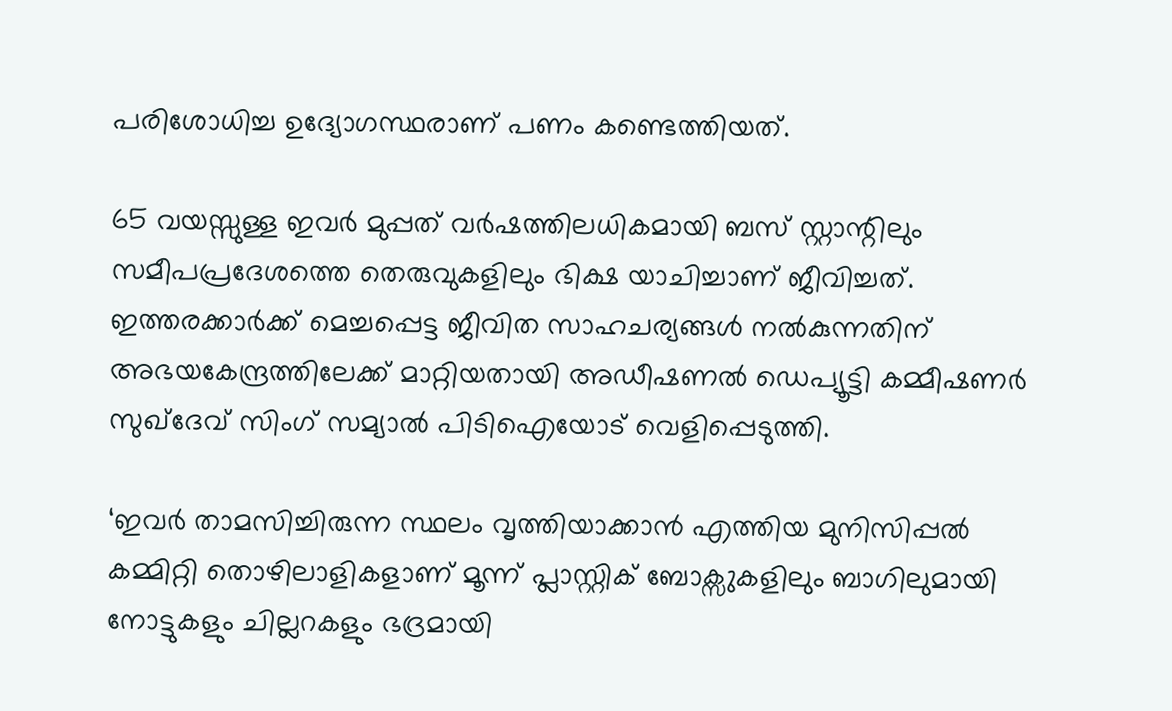പരിശോധിച്ച ഉദ്യോഗസ്ഥരാണ് പണം കണ്ടെത്തിയത്.

65 വയസ്സുള്ള ഇവര്‍ മുപ്പത് വര്‍ഷത്തിലധികമായി ബസ് സ്റ്റാന്റിലും സമീപപ്രദേശത്തെ തെരുവുകളിലും ഭിക്ഷ യാചിച്ചാണ് ജീവിച്ചത്. ഇത്തരക്കാര്‍ക്ക് മെച്ചപ്പെട്ട ജീവിത സാഹചര്യങ്ങള്‍ നല്‍കുന്നതിന് അഭയകേന്ദ്രത്തിലേക്ക് മാറ്റിയതായി അഡീഷണല്‍ ഡെപ്യൂട്ടി കമ്മീഷണര്‍ സുഖ്ദേവ് സിംഗ് സമ്യാല്‍ പിടിഐയോട് വെളിപ്പെടുത്തി.

‘ഇവര്‍ താമസിച്ചിരുന്ന സ്ഥലം വൃത്തിയാക്കാന്‍ എത്തിയ മുനിസിപ്പല്‍ കമ്മിറ്റി തൊഴിലാളികളാണ് മൂന്ന് പ്ലാസ്റ്റിക് ബോക്സുകളിലും ബാഗിലുമായി നോട്ടുകളും ചില്ലറകളും ഭദ്രമായി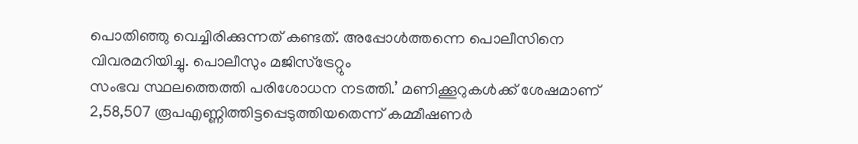പൊതി‍ഞ്ഞു വെച്ചിരിക്കുന്നത് കണ്ടത്. അപ്പോള്‍ത്തന്നെ പൊലീസിനെ വിവരമറിയിച്ചു. പൊലീസും മജിസ്ട്രേറ്റും
സംഭവ സ്ഥലത്തെത്തി പരിശോധന നടത്തി.’ മണിക്കൂറുകള്‍ക്ക് ശേഷമാണ് 2,58,507 രൂപഎണ്ണിത്തിട്ടപ്പെടുത്തിയതെന്ന് കമ്മീഷണര്‍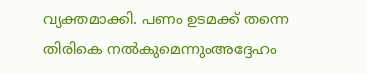വ്യക്തമാക്കി. പണം ഉടമക്ക് തന്നെ തിരികെ നല്‍കുമെന്നുംഅദ്ദേഹം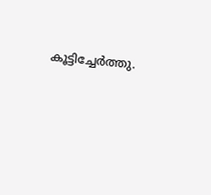കൂട്ടിച്ചേര്‍ത്തു.